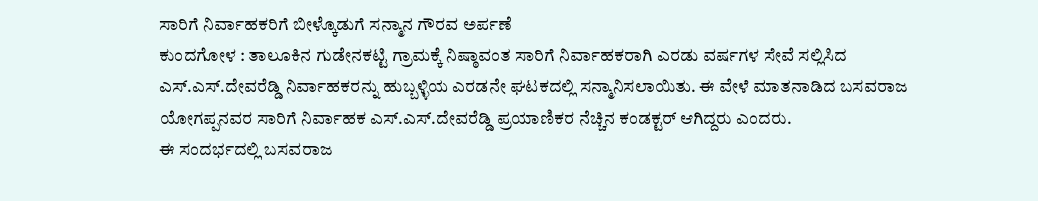ಸಾರಿಗೆ ನಿರ್ವಾಹಕರಿಗೆ ಬೀಳ್ಕೊಡುಗೆ ಸನ್ಮಾನ ಗೌರವ ಅರ್ಪಣೆ
ಕುಂದಗೋಳ : ತಾಲೂಕಿನ ಗುಡೇನಕಟ್ಟಿ ಗ್ರಾಮಕ್ಕೆ ನಿಷ್ಠಾವಂತ ಸಾರಿಗೆ ನಿರ್ವಾಹಕರಾಗಿ ಎರಡು ವರ್ಷಗಳ ಸೇವೆ ಸಲ್ಲಿಸಿದ ಎಸ್.ಎಸ್.ದೇವರೆಡ್ಡಿ ನಿರ್ವಾಹಕರನ್ನು ಹುಬ್ಬಳ್ಳಿಯ ಎರಡನೇ ಘಟಕದಲ್ಲಿ ಸನ್ಮಾನಿಸಲಾಯಿತು. ಈ ವೇಳೆ ಮಾತನಾಡಿದ ಬಸವರಾಜ ಯೋಗಪ್ಪನವರ ಸಾರಿಗೆ ನಿರ್ವಾಹಕ ಎಸ್.ಎಸ್.ದೇವರೆಡ್ಡಿ ಪ್ರಯಾಣಿಕರ ನೆಚ್ಚಿನ ಕಂಡಕ್ಟರ್ ಆಗಿದ್ದರು ಎಂದರು.
ಈ ಸಂದರ್ಭದಲ್ಲಿ ಬಸವರಾಜ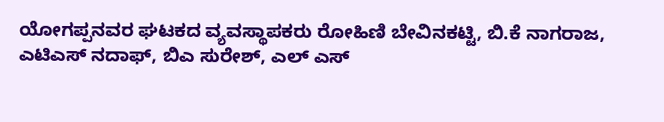ಯೋಗಪ್ಪನವರ ಘಟಕದ ವ್ಯವಸ್ಥಾಪಕರು ರೋಹಿಣಿ ಬೇವಿನಕಟ್ಟಿ, ಬಿ.ಕೆ ನಾಗರಾಜ, ಎಟಿಎಸ್ ನದಾಫ್, ಬಿಎ ಸುರೇಶ್, ಎಲ್ ಎಸ್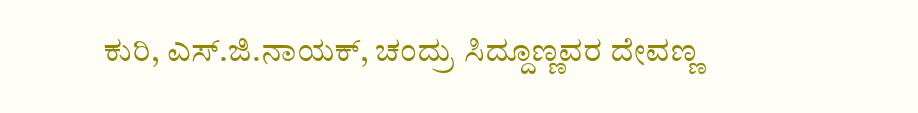ಕುರಿ, ಎಸ್.ಜಿ.ನಾಯಕ್, ಚಂದ್ರು ಸಿದ್ದೂಣ್ಣವರ ದೇವಣ್ಣ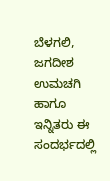ಬೆಳಗಲಿ, ಜಗದೀಶ ಉಮಚಗಿ ಹಾಗೂ ಇನ್ನಿತರು ಈ ಸಂದರ್ಭದಲ್ಲಿ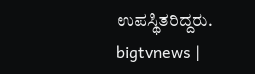ಉಪಸ್ಥಿತರಿದ್ದರು.
bigtvnews |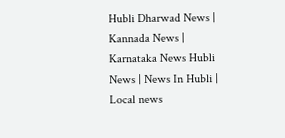Hubli Dharwad News | Kannada News | Karnataka News Hubli News | News In Hubli | Local news